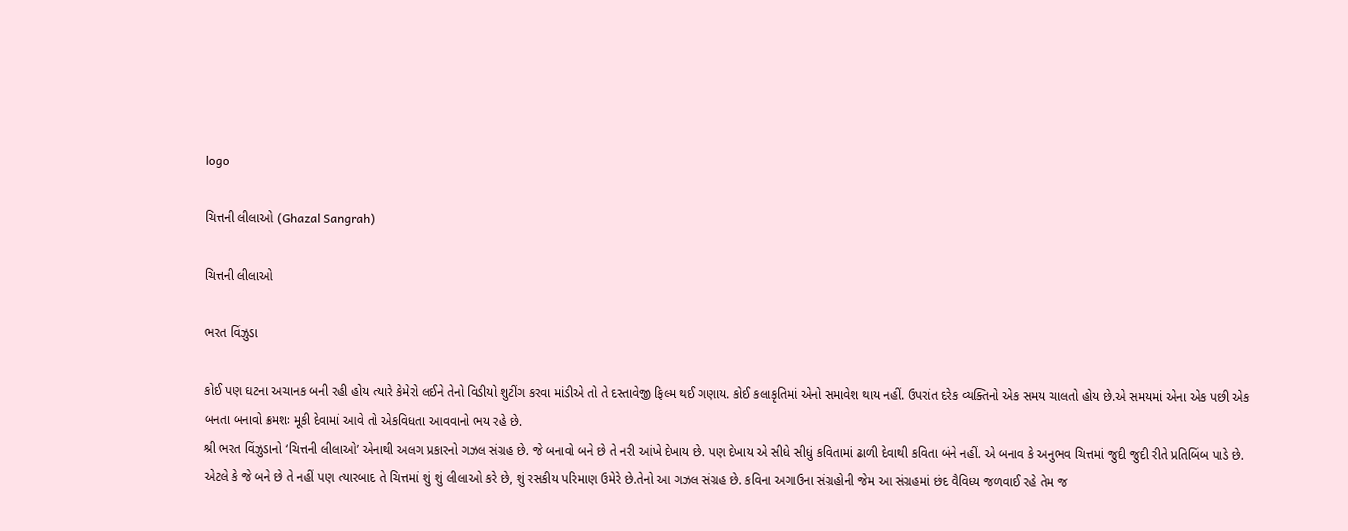logo

ચિત્તની લીલાઓ (Ghazal Sangrah)

ચિત્તની લીલાઓ

ભરત વિંઝુડા

કોઈ પણ ઘટના અચાનક બની રહી હોય ત્યારે કેમેરો લઈને તેનો વિડીયો શુટીંગ કરવા માંડીએ તો તે દસ્તાવેજી ફિલ્મ થઈ ગણાય. કોઈ કલાકૃતિમાં એનો સમાવેશ થાય નહીં. ઉપરાંત દરેક વ્યક્તિનો એક સમય ચાલતો હોય છે.એ સમયમાં એના એક પછી એક બનતા બનાવો ક્રમશઃ મૂકી દેવામાં આવે તો એકવિધતા આવવાનો ભય રહે છે.
શ્રી ભરત વિંઝુડાનો ‘ચિત્તની લીલાઓ’ એનાથી અલગ પ્રકારનો ગઝલ સંગ્રહ છે. જે બનાવો બને છે તે નરી આંખે દેખાય છે. પણ દેખાય એ સીધે સીધું કવિતામાં ઢાળી દેવાથી કવિતા બંને નહીં. એ બનાવ કે અનુભવ ચિત્તમાં જુદી જુદી રીતે પ્રતિબિંબ પાડે છે. એટલે કે જે બને છે તે નહીં પણ ત્યારબાદ તે ચિત્તમાં શું શું લીલાઓ કરે છે, શું રસકીય પરિમાણ ઉમેરે છે.તેનો આ ગઝલ સંગ્રહ છે. કવિના અગાઉના સંગ્રહોની જેમ આ સંગ્રહમાં છંદ વૈવિધ્ય જળવાઈ રહે તેમ જ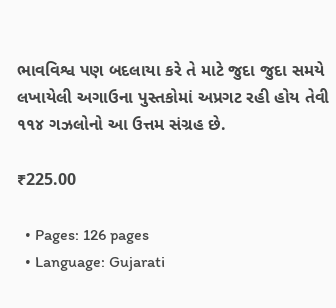ભાવવિશ્વ પણ બદલાયા કરે તે માટે જુદા જુદા સમયે લખાયેલી અગાઉના પુસ્તકોમાં અપ્રગટ રહી હોય તેવી ૧૧૪ ગઝલોનો આ ઉત્તમ સંગ્રહ છે.

₹225.00

  • Pages: 126 pages
  • Language: Gujarati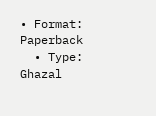• Format: Paperback
  • Type: Ghazal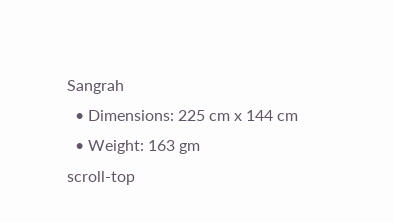Sangrah
  • Dimensions: 225 cm x 144 cm
  • Weight: 163 gm
scroll-top